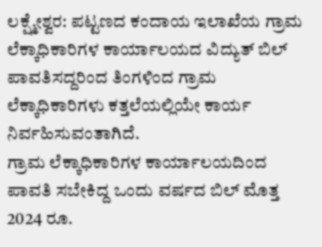ಲಕ್ಷ್ಮೇಶ್ವರ: ಪಟ್ಟಣದ ಕಂದಾಯ ಇಲಾಖೆಯ ಗ್ರಾಮ ಲೆಕ್ಕಾಧಿಕಾರಿಗಳ ಕಾರ್ಯಾಲಯದ ವಿದ್ಯುತ್ ಬಿಲ್ ಪಾವತಿಸದ್ದರಿಂದ ತಿಂಗಳಿಂದ ಗ್ರಾಮ ಲೆಕ್ಕಾಧಿಕಾರಿಗಳು ಕತ್ತಲೆಯಲ್ಲಿಯೇ ಕಾರ್ಯ ನಿರ್ವಹಿಸುವಂತಾಗಿದೆ.
ಗ್ರಾಮ ಲೆಕ್ಕಾಧಿಕಾರಿಗಳ ಕಾರ್ಯಾಲಯದಿಂದ ಪಾವತಿ ಸಬೇಕಿದ್ದ ಒಂದು ವರ್ಷದ ಬಿಲ್ ಮೊತ್ತ 2024 ರೂ.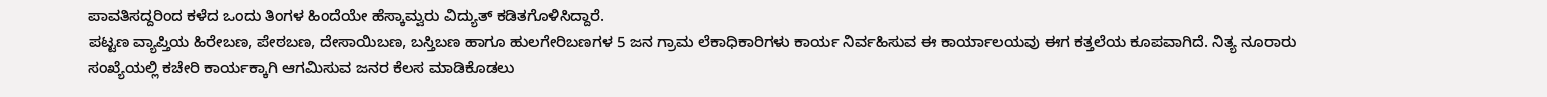ಪಾವತಿಸದ್ದರಿಂದ ಕಳೆದ ಒಂದು ತಿಂಗಳ ಹಿಂದೆಯೇ ಹೆಸ್ಕಾಮ್ವರು ವಿದ್ಯುತ್ ಕಡಿತಗೊಳಿಸಿದ್ದಾರೆ.
ಪಟ್ಟಣ ವ್ಯಾಪ್ತಿಯ ಹಿರೇಬಣ, ಪೇಠಬಣ, ದೇಸಾಯಿಬಣ, ಬಸ್ತಿಬಣ ಹಾಗೂ ಹುಲಗೇರಿಬಣಗಳ 5 ಜನ ಗ್ರಾಮ ಲೆಕಾಧಿಕಾರಿಗಳು ಕಾರ್ಯ ನಿರ್ವಹಿಸುವ ಈ ಕಾರ್ಯಾಲಯವು ಈಗ ಕತ್ತಲೆಯ ಕೂಪವಾಗಿದೆ. ನಿತ್ಯ ನೂರಾರು ಸಂಖ್ಯೆಯಲ್ಲಿ ಕಚೇರಿ ಕಾರ್ಯಕ್ಕಾಗಿ ಆಗಮಿಸುವ ಜನರ ಕೆಲಸ ಮಾಡಿಕೊಡಲು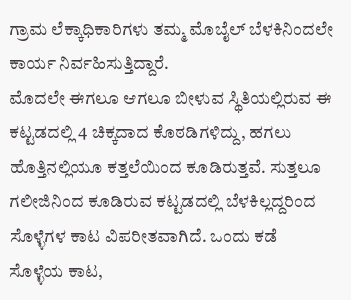ಗ್ರಾಮ ಲೆಕ್ಕಾಧಿಕಾರಿಗಳು ತಮ್ಮ ಮೊಬೈಲ್ ಬೆಳಕಿನಿಂದಲೇ ಕಾರ್ಯ ನಿರ್ವಹಿಸುತ್ತಿದ್ದಾರೆ.
ಮೊದಲೇ ಈಗಲೂ ಆಗಲೂ ಬೀಳುವ ಸ್ಥಿತಿಯಲ್ಲಿರುವ ಈ ಕಟ್ಟಡದಲ್ಲಿ 4 ಚಿಕ್ಕದಾದ ಕೊಠಡಿಗಳಿದ್ದು, ಹಗಲು ಹೊತ್ತಿನಲ್ಲಿಯೂ ಕತ್ತಲೆಯಿಂದ ಕೂಡಿರುತ್ತವೆ. ಸುತ್ತಲೂ ಗಲೀಜಿನಿಂದ ಕೂಡಿರುವ ಕಟ್ಟಡದಲ್ಲಿ ಬೆಳಕಿಲ್ಲದ್ದರಿಂದ ಸೊಳ್ಳೆಗಳ ಕಾಟ ವಿಪರೀತವಾಗಿದೆ. ಒಂದು ಕಡೆ ಸೊಳ್ಳೆಯ ಕಾಟ,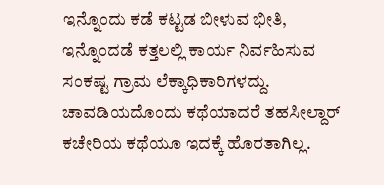ಇನ್ನೊಂದು ಕಡೆ ಕಟ್ಟಡ ಬೀಳುವ ಭೀತಿ, ಇನ್ನೊಂದಡೆ ಕತ್ತಲಲ್ಲಿ ಕಾರ್ಯ ನಿರ್ವಹಿಸುವ ಸಂಕಷ್ಟ ಗ್ರಾಮ ಲೆಕ್ಕಾಧಿಕಾರಿಗಳದ್ದು. ಚಾವಡಿಯದೊಂದು ಕಥೆಯಾದರೆ ತಹಸೀಲ್ದಾರ್ ಕಚೇರಿಯ ಕಥೆಯೂ ಇದಕ್ಕೆ ಹೊರತಾಗಿಲ್ಲ.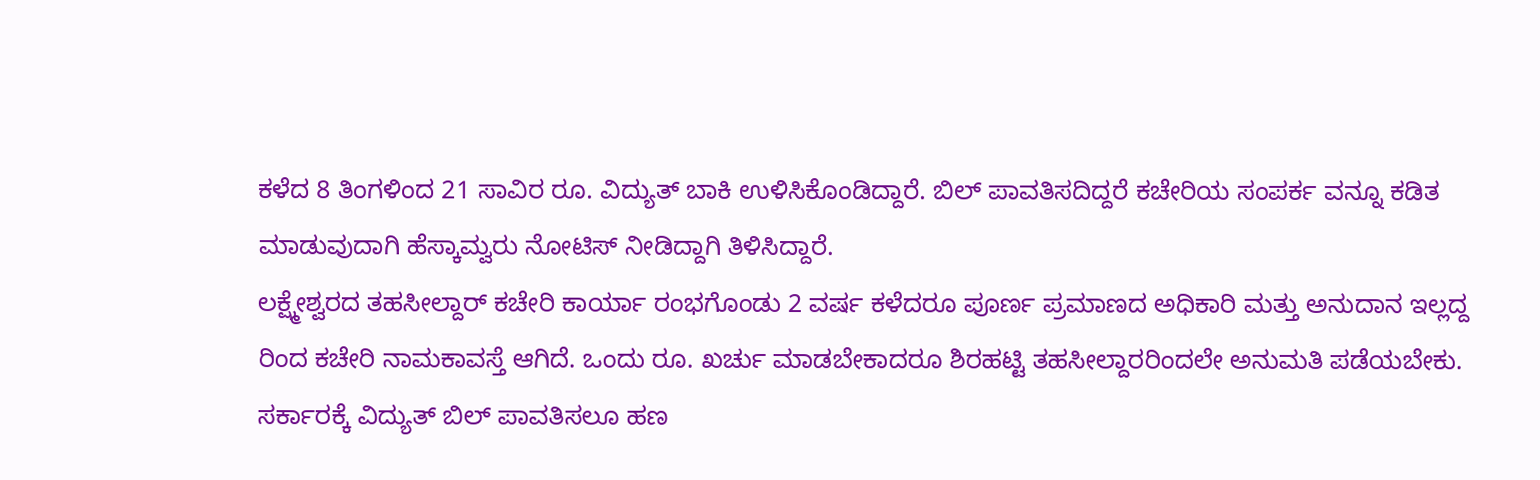ಕಳೆದ 8 ತಿಂಗಳಿಂದ 21 ಸಾವಿರ ರೂ. ವಿದ್ಯುತ್ ಬಾಕಿ ಉಳಿಸಿಕೊಂಡಿದ್ದಾರೆ. ಬಿಲ್ ಪಾವತಿಸದಿದ್ದರೆ ಕಚೇರಿಯ ಸಂಪರ್ಕ ವನ್ನೂ ಕಡಿತ ಮಾಡುವುದಾಗಿ ಹೆಸ್ಕಾಮ್ವರು ನೋಟಿಸ್ ನೀಡಿದ್ದಾಗಿ ತಿಳಿಸಿದ್ದಾರೆ.
ಲಕ್ಷ್ಮೇಶ್ವರದ ತಹಸೀಲ್ದಾರ್ ಕಚೇರಿ ಕಾರ್ಯಾ ರಂಭಗೊಂಡು 2 ವರ್ಷ ಕಳೆದರೂ ಪೂರ್ಣ ಪ್ರಮಾಣದ ಅಧಿಕಾರಿ ಮತ್ತು ಅನುದಾನ ಇಲ್ಲದ್ದ ರಿಂದ ಕಚೇರಿ ನಾಮಕಾವಸ್ತೆ ಆಗಿದೆ. ಒಂದು ರೂ. ಖರ್ಚು ಮಾಡಬೇಕಾದರೂ ಶಿರಹಟ್ಟಿ ತಹಸೀಲ್ದಾರರಿಂದಲೇ ಅನುಮತಿ ಪಡೆಯಬೇಕು. ಸರ್ಕಾರಕ್ಕೆ ವಿದ್ಯುತ್ ಬಿಲ್ ಪಾವತಿಸಲೂ ಹಣ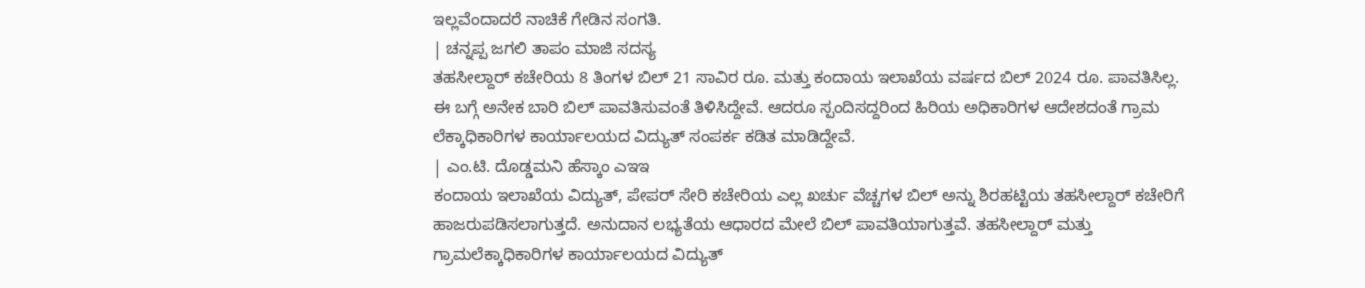ಇಲ್ಲವೆಂದಾದರೆ ನಾಚಿಕೆ ಗೇಡಿನ ಸಂಗತಿ.
| ಚನ್ನಪ್ಪ ಜಗಲಿ ತಾಪಂ ಮಾಜಿ ಸದಸ್ಯ
ತಹಸೀಲ್ದಾರ್ ಕಚೇರಿಯ 8 ತಿಂಗಳ ಬಿಲ್ 21 ಸಾವಿರ ರೂ. ಮತ್ತು ಕಂದಾಯ ಇಲಾಖೆಯ ವರ್ಷದ ಬಿಲ್ 2024 ರೂ. ಪಾವತಿಸಿಲ್ಲ. ಈ ಬಗ್ಗೆ ಅನೇಕ ಬಾರಿ ಬಿಲ್ ಪಾವತಿಸುವಂತೆ ತಿಳಿಸಿದ್ದೇವೆ. ಆದರೂ ಸ್ಪಂದಿಸದ್ದರಿಂದ ಹಿರಿಯ ಅಧಿಕಾರಿಗಳ ಆದೇಶದಂತೆ ಗ್ರಾಮ ಲೆಕ್ಕಾಧಿಕಾರಿಗಳ ಕಾರ್ಯಾಲಯದ ವಿದ್ಯುತ್ ಸಂಪರ್ಕ ಕಡಿತ ಮಾಡಿದ್ದೇವೆ.
| ಎಂ.ಟಿ. ದೊಡ್ಡಮನಿ ಹೆಸ್ಕಾಂ ಎಇಇ
ಕಂದಾಯ ಇಲಾಖೆಯ ವಿದ್ಯುತ್, ಪೇಪರ್ ಸೇರಿ ಕಚೇರಿಯ ಎಲ್ಲ ಖರ್ಚು ವೆಚ್ಚಗಳ ಬಿಲ್ ಅನ್ನು ಶಿರಹಟ್ಟಿಯ ತಹಸೀಲ್ದಾರ್ ಕಚೇರಿಗೆ ಹಾಜರುಪಡಿಸಲಾಗುತ್ತದೆ. ಅನುದಾನ ಲಭ್ಯತೆಯ ಆಧಾರದ ಮೇಲೆ ಬಿಲ್ ಪಾವತಿಯಾಗುತ್ತವೆ. ತಹಸೀಲ್ದಾರ್ ಮತ್ತು ಗ್ರಾಮಲೆಕ್ಕಾಧಿಕಾರಿಗಳ ಕಾರ್ಯಾಲಯದ ವಿದ್ಯುತ್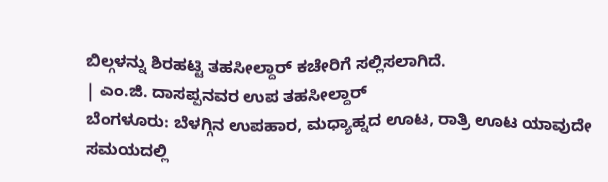ಬಿಲ್ಗಳನ್ನು ಶಿರಹಟ್ಟಿ ತಹಸೀಲ್ದಾರ್ ಕಚೇರಿಗೆ ಸಲ್ಲಿಸಲಾಗಿದೆ.
| ಎಂ.ಜಿ. ದಾಸಪ್ಪನವರ ಉಪ ತಹಸೀಲ್ದಾರ್
ಬೆಂಗಳೂರು: ಬೆಳಗ್ಗಿನ ಉಪಹಾರ, ಮಧ್ಯಾಹ್ನದ ಊಟ, ರಾತ್ರಿ ಊಟ ಯಾವುದೇ ಸಮಯದಲ್ಲಿ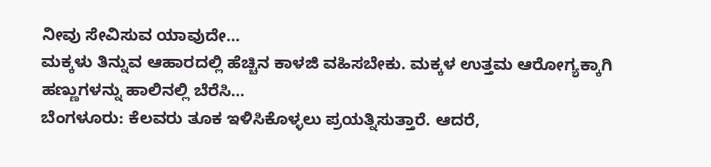ನೀವು ಸೇವಿಸುವ ಯಾವುದೇ…
ಮಕ್ಕಳು ತಿನ್ನುವ ಆಹಾರದಲ್ಲಿ ಹೆಚ್ಚಿನ ಕಾಳಜಿ ವಹಿಸಬೇಕು. ಮಕ್ಕಳ ಉತ್ತಮ ಆರೋಗ್ಯಕ್ಕಾಗಿ ಹಣ್ಣುಗಳನ್ನು ಹಾಲಿನಲ್ಲಿ ಬೆರೆಸಿ…
ಬೆಂಗಳೂರು: ಕೆಲವರು ತೂಕ ಇಳಿಸಿಕೊಳ್ಳಲು ಪ್ರಯತ್ನಿಸುತ್ತಾರೆ. ಆದರೆ,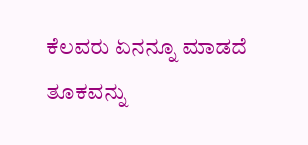ಕೆಲವರು ಏನನ್ನೂ ಮಾಡದೆ ತೂಕವನ್ನು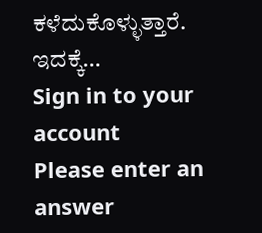ಕಳೆದುಕೊಳ್ಳುತ್ತಾರೆ. ಇದಕ್ಕೆ…
Sign in to your account
Please enter an answer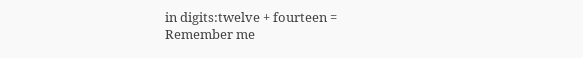in digits:twelve + fourteen =
Remember me